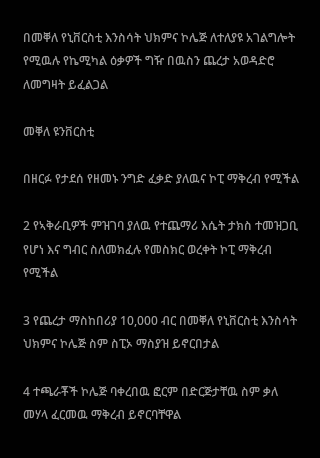በመቐለ የኒቨርስቲ እንስሳት ህክምና ኮሌጅ ለተለያዩ አገልግሎት የሚዉሉ የኬሚካል ዕቃዎች ግዥ በዉስን ጨረታ አወዳድሮ ለመግዛት ይፈልጋል

መቐለ ዩንቨርስቲ

በዘርፉ የታደሰ የዘመኑ ንግድ ፈቃድ ያለዉና ኮፒ ማቅረብ የሚችል

2 የኣቅራቢዎች ምዝገባ ያለዉ የተጨማሪ እሴት ታክስ ተመዝጋቢ የሆነ እና ግብር ስለመክፈሉ የመስክር ወረቀት ኮፒ ማቅረብ የሚችል

3 የጨረታ ማስከበሪያ 10,000 ብር በመቐለ የኒቨርስቲ እንስሳት ህክምና ኮሌጅ ስም ስፒኦ ማስያዝ ይኖርበታል

4 ተጫራቾች ኮሌጅ ባቀረበዉ ፎርም በድርጅታቸዉ ስም ቃለ መሃላ ፈርመዉ ማቅረብ ይኖርባቸዋል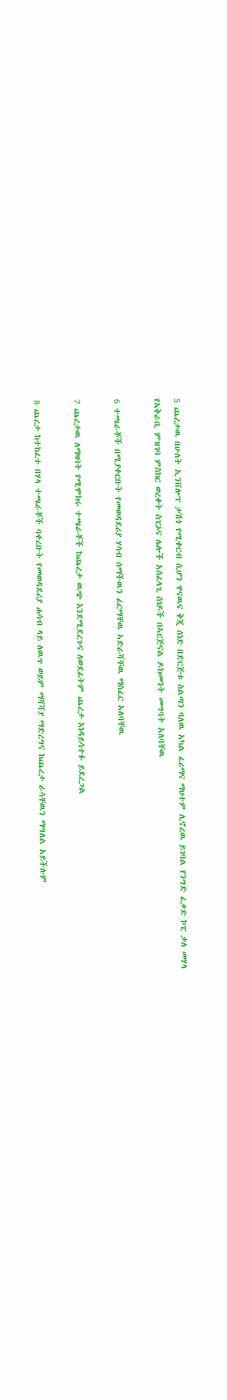5 ጨረታዉ በሁለት ኢንቨሎፕ ታሽጎ የሚቀርብ ሲሆን ዋናዉና ቅጂ ሰነድ በድርጅቱ ስልጣን ባለዉ አካል ፈሪማና ማህተም ሊኖረዉ ይገባል የንግድ ፈቃድ ኮፒ ቃለ መሃላ የኣቅራቢ ምዝገባ ምስክር ወረቀት ስፒኦና ሌሎች አስፈላጊ ሰነዶች በኣርጅናል ዶክመንት መግባት አለባቸዉ

6 ተጫራቾች በሚያቀርቡት የመወዳደሪያ ሃሳብ ሰማችዉን ፊርማቸዉ ኣድራሻቸዉ ማስፈር አለባቸዉ

7 ጨረታዉ ለማዛባት የሚሞክሩ ተጫራቾች ከጨረታ ዉጭ እንደሚደረጉና ለወደፊትም ጨረታ እነዳይሳተፉ ይደረጋል

8 ጨረታ ከተከፈተ በሃላ ተጫራቾች ባቀረቡት የመወዳደሪያ ሐሳብ ላይ ለዉጥ ወይም ማሻሻያ ማድረግና ከጨረታ ራሳቸዉን ማግለል አይችሉም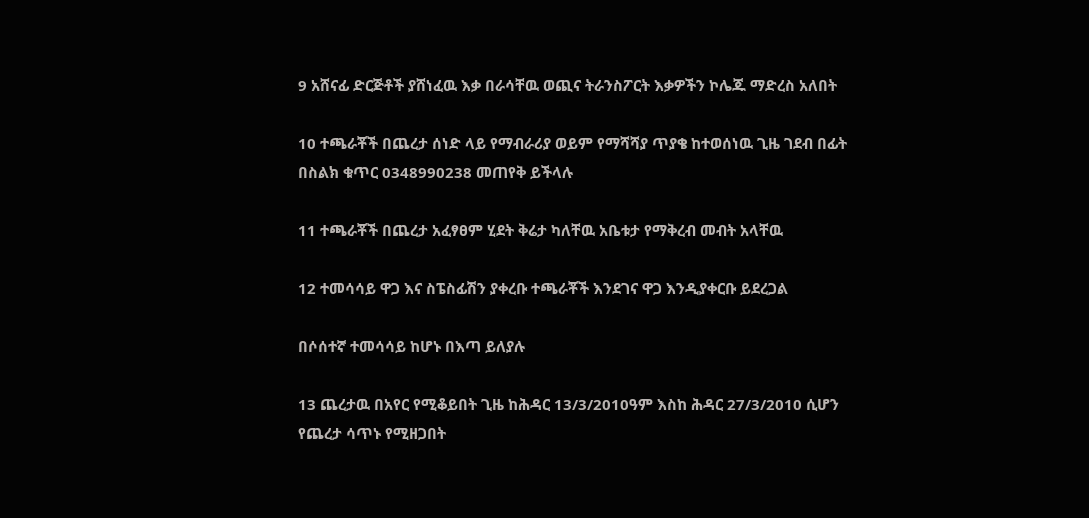9 አሸናፊ ድርጅቶች ያሸነፈዉ እቃ በራሳቸዉ ወጪና ትራንስፖርት እቃዎችን ኮሌጁ ማድረስ አለበት

10 ተጫራቾች በጨረታ ሰነድ ላይ የማብራሪያ ወይም የማሻሻያ ጥያቄ ከተወሰነዉ ጊዜ ገደብ በፊት በስልክ ቁጥር 0348990238 መጠየቅ ይችላሉ

11 ተጫራቾች በጨረታ አፈፃፀም ሂደት ቅሬታ ካለቸዉ አቤቱታ የማቅረብ መብት አላቸዉ

12 ተመሳሳይ ዋጋ እና ስፔስፊሽን ያቀረቡ ተጫራቾች እንደገና ዋጋ እንዲያቀርቡ ይደረጋል

በሶሰተኛ ተመሳሳይ ከሆኑ በእጣ ይለያሉ

13 ጨረታዉ በአየር የሚቆይበት ጊዜ ከሕዳር 13/3/2010ዓም እስከ ሕዳር 27/3/2010 ሲሆን የጨረታ ሳጥኑ የሚዘጋበት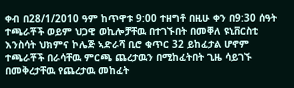ቀብ በ28/1/2010 ዓም ከጥዋቱ 9:00 ተዘግቶ በዚሁ ቀን በ9:30 ሰዓት ተጫራቾች ወይም ህጋዊ ወኪሎቻቸዉ በተገኙበት በመቐለ ዩኒቨርስቲ እንስሳት ህክምና ኮሌጅ ኣድራሻ ቢሮ ቁጥር 32 ይከፈታል ሆኖም ተጫራቾች በራሳቸዉ ምርጫ ጨረታዉን በሚከፈትበት ጊዜ ሳይገኙ በመቅረታቸዉ የጨረታዉ መከፈት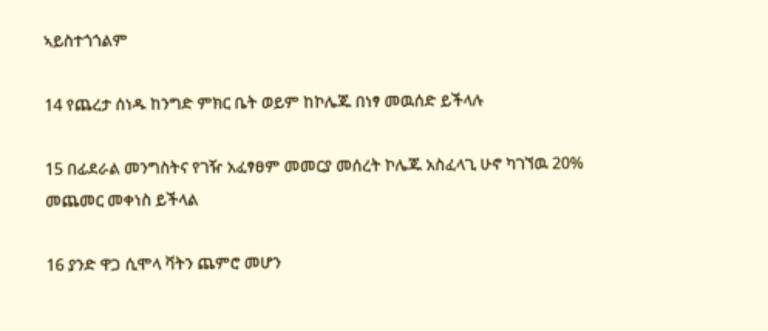ኣይስተጎጎልም

14 የጨረታ ሰነዱ ከንግድ ምክር ቤት ወይም ከኮሌጁ በነፃ መዉሰድ ይችላሉ

15 በፊደራል መንግስትና የገዥ አፈፃፀም መመርያ መሰረት ኮሌጁ አስፈላጊ ሁኖ ካገኘዉ 20% መጨመር መቀነስ ይችላል

16 ያንድ ዋጋ ሲሞላ ቫትን ጨምሮ መሆን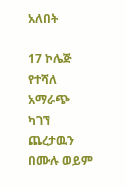አለበት

17 ኮሌጅ የተሻለ አማራጭ ካገኘ ጨረታዉን በሙሉ ወይም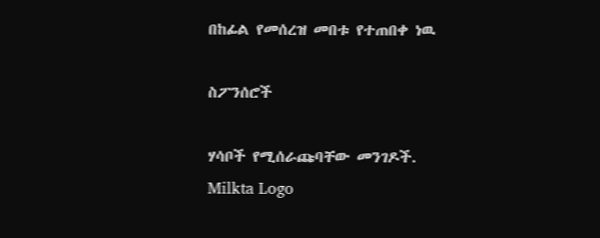በከፊል የመሰረዝ መበቱ የተጠበቀ ነዉ

ስፖንሰሮች

ሃሳቦች የሚሰራጩባቸው መንገዶች.
Milkta Logo